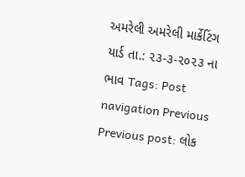અમરેલી અમરેલી માર્કેટિંગ યાર્ડ તા.: ૨૩-૩-૨૦૨૩ ના ભાવ Tags: Post navigation Previous Previous post: લોક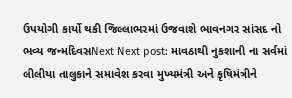ઉપયોગી કાર્યો થકી જિલ્લાભરમાં ઉજવાશે ભાવનગર સાંસદ નો ભવ્ય જન્મદિવસNext Next post: માવઠાથી નુકશાની ના સર્વમાં લીલીયા તાલુકાને સમાવેશ કરવા મુખ્યમંત્રી અને કૃષિમંત્રીને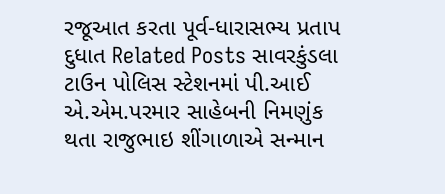રજૂઆત કરતા પૂર્વ-ધારાસભ્ય પ્રતાપ દુધાત Related Posts સાવરકુંડલા ટાઉન પોલિસ સ્ટેશનમાં પી.આઈ એ.એમ.પરમાર સાહેબની નિમણુંક થતા રાજુભાઇ શીંગાળાએ સન્માન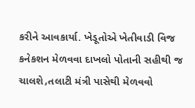કરીને આવકાર્યા. ખેડૂતોએ ખેતીવાડી વિજ કનેકશન મેળવવા દાખલો પોતાની સહીથી જ ચાલશે,તલાટી મંત્રી પાસેથી મેળવવો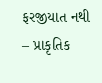ફરજીયાત નથી – પ્રાકૃતિક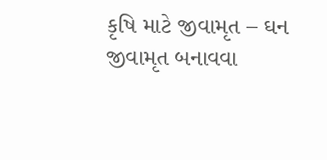કૃષિ માટે જીવામૃત – ઘન જીવામૃત બનાવવા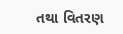તથા વિતરણ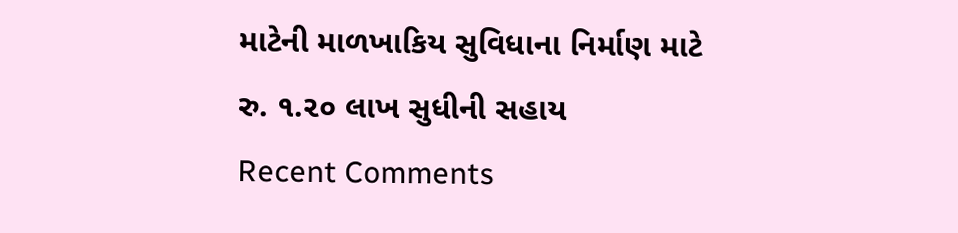માટેની માળખાકિય સુવિધાના નિર્માણ માટે રુ. ૧.૨૦ લાખ સુધીની સહાય
Recent Comments